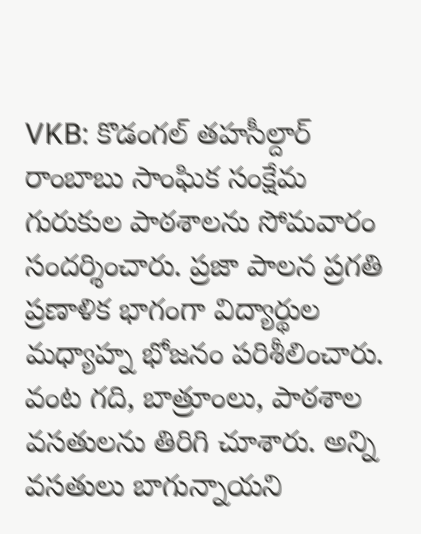VKB: కొడంగల్ తహసీల్దార్ రాంబాబు సాంఘిక సంక్షేమ గురుకుల పాఠశాలను సోమవారం సందర్శించారు. ప్రజా పాలన ప్రగతి ప్రణాళిక భాగంగా విద్యార్థుల మధ్యాహ్న భోజనం పరిశీలించారు. వంట గది, బాత్రూంలు, పాఠశాల వసతులను తిరిగి చూశారు. అన్ని వసతులు బాగున్నాయని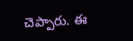చెప్పారు. ఈ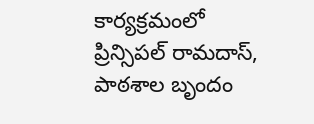కార్యక్రమంలో ప్రిన్సిపల్ రామదాస్, పాఠశాల బృందం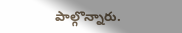పాల్గొన్నారు.